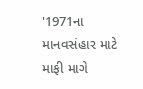'1971ના માનવસંહાર માટે માફી માગે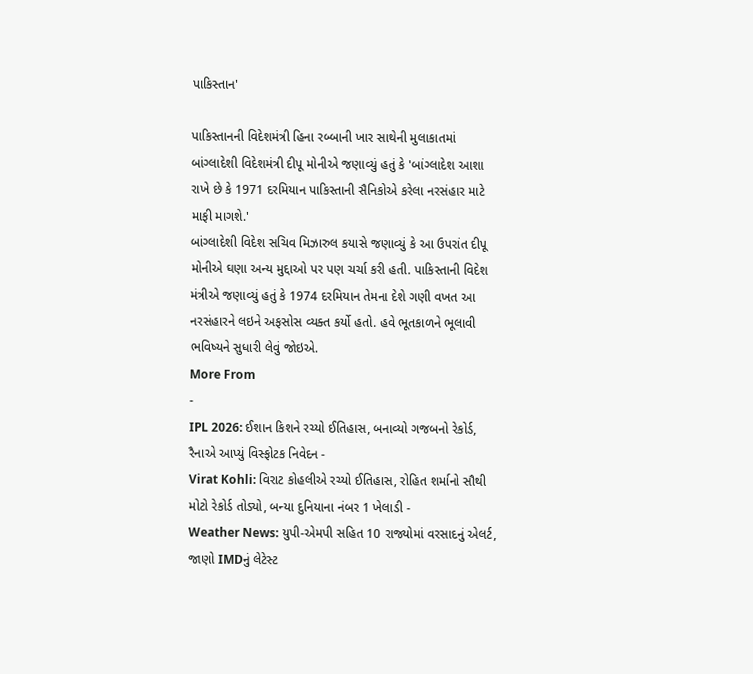પાકિસ્તાન'

પાકિસ્તાનની વિદેશમંત્રી હિના રબ્બાની ખાર સાથેની મુલાકાતમાં બાંગ્લાદેશી વિદેશમંત્રી દીપૂ મોનીએ જણાવ્યું હતું કે 'બાંગ્લાદેશ આશા રાખે છે કે 1971 દરમિયાન પાકિસ્તાની સૈનિકોએ કરેલા નરસંહાર માટે માફી માગશે.'
બાંગ્લાદેશી વિદેશ સચિવ મિઝારુલ કયાસે જણાવ્યું કે આ ઉપરાંત દીપૂ મોનીએ ઘણા અન્ય મુદ્દાઓ પર પણ ચર્ચા કરી હતી. પાકિસ્તાની વિદેશ મંત્રીએ જણાવ્યું હતું કે 1974 દરમિયાન તેમના દેશે ગણી વખત આ નરસંહારને લઇને અફસોસ વ્યક્ત કર્યો હતો. હવે ભૂતકાળને ભૂલાવી ભવિષ્યને સુધારી લેવું જોઇએ.
More From
-
IPL 2026: ઈશાન કિશને રચ્યો ઈતિહાસ, બનાવ્યો ગજબનો રેકોર્ડ, રૈનાએ આપ્યું વિસ્ફોટક નિવેદન -
Virat Kohli: વિરાટ કોહલીએ રચ્યો ઈતિહાસ, રોહિત શર્માનો સૌથી મોટો રેકોર્ડ તોડ્યો, બન્યા દુનિયાના નંબર 1 ખેલાડી -
Weather News: યુપી-એમપી સહિત 10 રાજ્યોમાં વરસાદનું એલર્ટ, જાણો IMDનું લેટેસ્ટ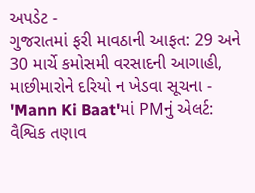અપડેટ -
ગુજરાતમાં ફરી માવઠાની આફત: 29 અને 30 માર્ચે કમોસમી વરસાદની આગાહી, માછીમારોને દરિયો ન ખેડવા સૂચના -
'Mann Ki Baat'માં PMનું એલર્ટ: વૈશ્વિક તણાવ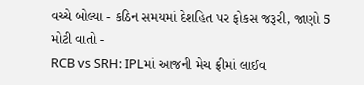વચ્ચે બોલ્યા - કઠિન સમયમાં દેશહિત પર ફોકસ જરૂરી, જાણો 5 મોટી વાતો -
RCB vs SRH: IPLમાં આજની મેચ ફ્રીમાં લાઈવ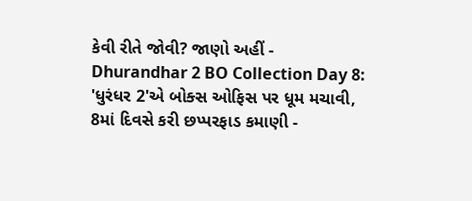કેવી રીતે જોવી? જાણો અહીં -
Dhurandhar 2 BO Collection Day 8: 'ધુરંધર 2'એ બોક્સ ઓફિસ પર ધૂમ મચાવી, 8માં દિવસે કરી છપ્પરફાડ કમાણી -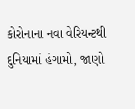કોરોનાના નવા વેરિયન્ટથી દુનિયામાં હંગામો, જાણો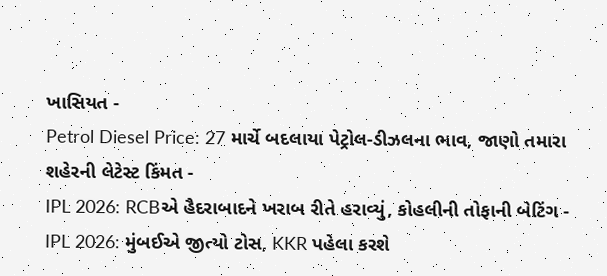ખાસિયત -
Petrol Diesel Price: 27 માર્ચે બદલાયા પેટ્રોલ-ડીઝલના ભાવ, જાણો તમારા શહેરની લેટેસ્ટ કિંમત -
IPL 2026: RCBએ હૈદરાબાદને ખરાબ રીતે હરાવ્યું, કોહલીની તોફાની બેટિંગ -
IPL 2026: મુંબઈએ જીત્યો ટોસ, KKR પહેલા કરશે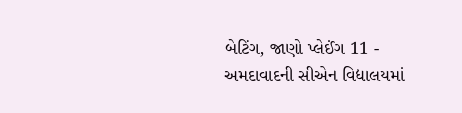બેટિંગ, જાણો પ્લેઈંગ 11 -
અમદાવાદની સીએન વિદ્યાલયમાં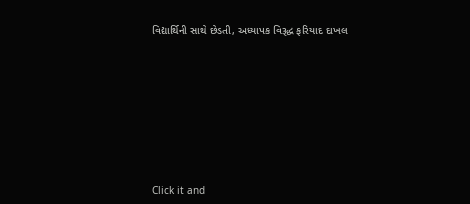વિદ્યાર્થિની સાથે છેડતી, અધ્યાપક વિરૂદ્ધ ફરિયાદ દાખલ









Click it and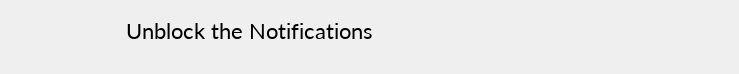Unblock the Notifications